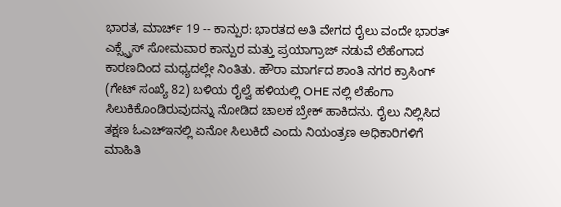ಭಾರತ, ಮಾರ್ಚ್ 19 -- ಕಾನ್ಪುರ: ಭಾರತದ ಅತಿ ವೇಗದ ರೈಲು ವಂದೇ ಭಾರತ್ ಎಕ್ಸ್ಪ್ರೆಸ್ ಸೋಮವಾರ ಕಾನ್ಪುರ ಮತ್ತು ಪ್ರಯಾಗ್ರಾಜ್ ನಡುವೆ ಲೆಹೆಂಗಾದ ಕಾರಣದಿಂದ ಮಧ್ಯದಲ್ಲೇ ನಿಂತಿತು. ಹೌರಾ ಮಾರ್ಗದ ಶಾಂತಿ ನಗರ ಕ್ರಾಸಿಂಗ್ (ಗೇಟ್ ಸಂಖ್ಯೆ 82) ಬಳಿಯ ರೈಲ್ವೆ ಹಳಿಯಲ್ಲಿ OHE ನಲ್ಲಿ ಲೆಹೆಂಗಾ ಸಿಲುಕಿಕೊಂಡಿರುವುದನ್ನು ನೋಡಿದ ಚಾಲಕ ಬ್ರೇಕ್ ಹಾಕಿದನು. ರೈಲು ನಿಲ್ಲಿಸಿದ ತಕ್ಷಣ ಓಎಚ್ಇನಲ್ಲಿ ಏನೋ ಸಿಲುಕಿದೆ ಎಂದು ನಿಯಂತ್ರಣ ಅಧಿಕಾರಿಗಳಿಗೆ ಮಾಹಿತಿ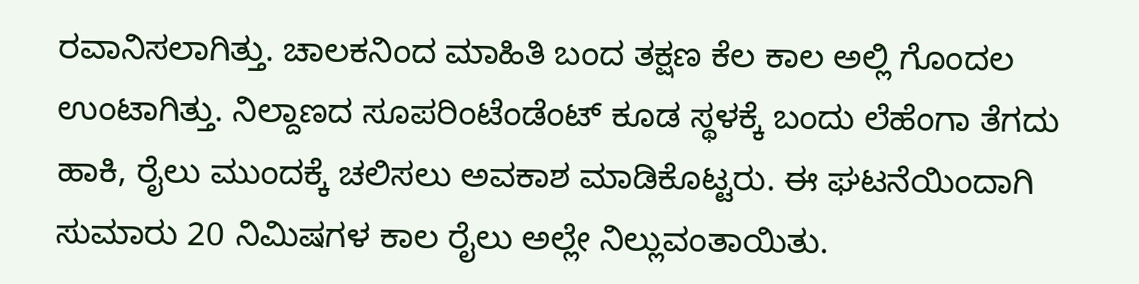ರವಾನಿಸಲಾಗಿತ್ತು. ಚಾಲಕನಿಂದ ಮಾಹಿತಿ ಬಂದ ತಕ್ಷಣ ಕೆಲ ಕಾಲ ಅಲ್ಲಿ ಗೊಂದಲ ಉಂಟಾಗಿತ್ತು. ನಿಲ್ದಾಣದ ಸೂಪರಿಂಟೆಂಡೆಂಟ್ ಕೂಡ ಸ್ಥಳಕ್ಕೆ ಬಂದು ಲೆಹೆಂಗಾ ತೆಗದು ಹಾಕಿ, ರೈಲು ಮುಂದಕ್ಕೆ ಚಲಿಸಲು ಅವಕಾಶ ಮಾಡಿಕೊಟ್ಟರು. ಈ ಘಟನೆಯಿಂದಾಗಿ ಸುಮಾರು 20 ನಿಮಿಷಗಳ ಕಾಲ ರೈಲು ಅಲ್ಲೇ ನಿಲ್ಲುವಂತಾಯಿತು.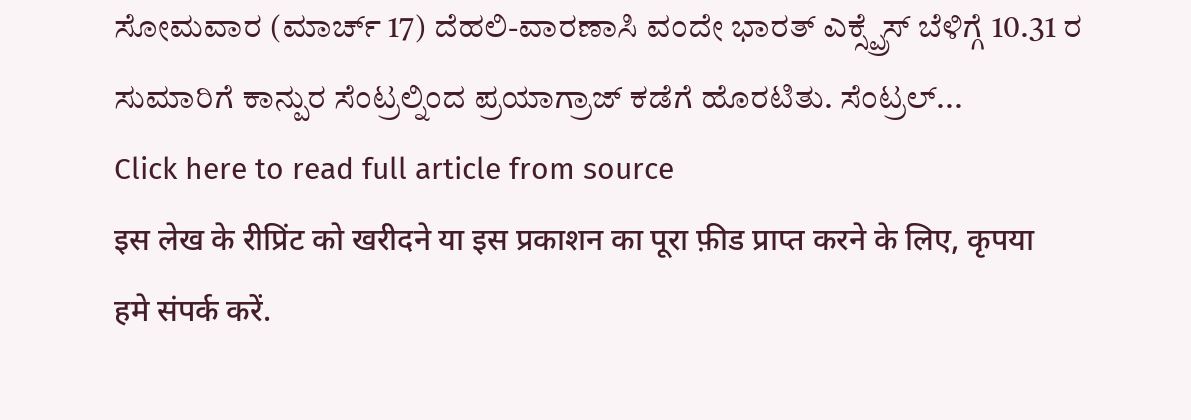ಸೋಮವಾರ (ಮಾರ್ಚ್ 17) ದೆಹಲಿ-ವಾರಣಾಸಿ ವಂದೇ ಭಾರತ್ ಎಕ್ಸ್ಪ್ರೆಸ್ ಬೆಳಿಗ್ಗೆ 10.31 ರ ಸುಮಾರಿಗೆ ಕಾನ್ಪುರ ಸೆಂಟ್ರಲ್ನಿಂದ ಪ್ರಯಾಗ್ರಾಜ್ ಕಡೆಗೆ ಹೊರಟಿತು. ಸೆಂಟ್ರಲ್...
Click here to read full article from source
इस लेख के रीप्रिंट को खरीदने या इस प्रकाशन का पूरा फ़ीड प्राप्त करने के लिए, कृपया
हमे संपर्क करें.